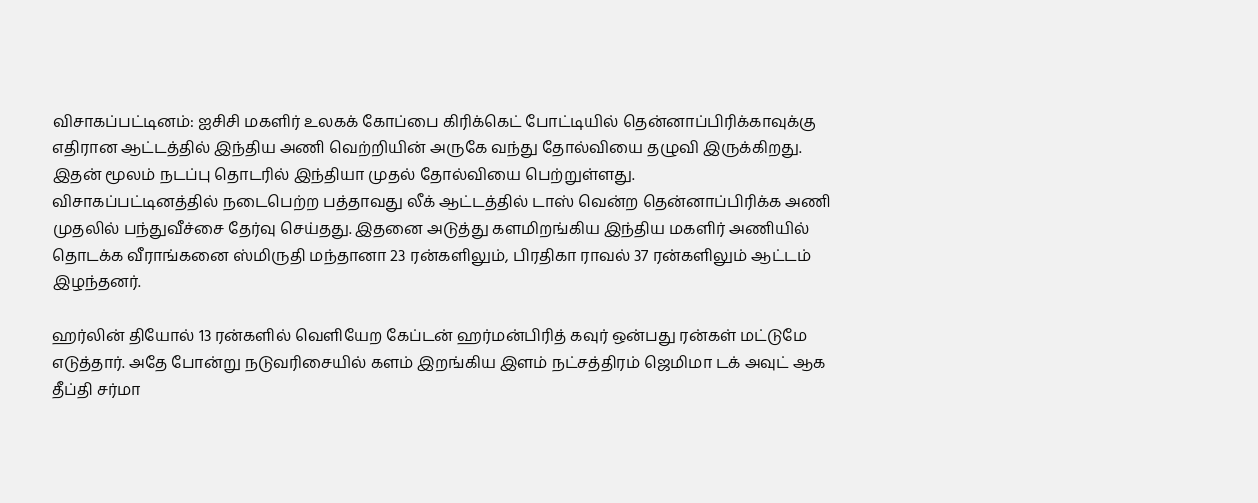விசாகப்பட்டினம்: ஐசிசி மகளிர் உலகக் கோப்பை கிரிக்கெட் போட்டியில் தென்னாப்பிரிக்காவுக்கு எதிரான ஆட்டத்தில் இந்திய அணி வெற்றியின் அருகே வந்து தோல்வியை தழுவி இருக்கிறது. இதன் மூலம் நடப்பு தொடரில் இந்தியா முதல் தோல்வியை பெற்றுள்ளது.
விசாகப்பட்டினத்தில் நடைபெற்ற பத்தாவது லீக் ஆட்டத்தில் டாஸ் வென்ற தென்னாப்பிரிக்க அணி முதலில் பந்துவீச்சை தேர்வு செய்தது. இதனை அடுத்து களமிறங்கிய இந்திய மகளிர் அணியில் தொடக்க வீராங்கனை ஸ்மிருதி மந்தானா 23 ரன்களிலும், பிரதிகா ராவல் 37 ரன்களிலும் ஆட்டம் இழந்தனர்.

ஹர்லின் தியோல் 13 ரன்களில் வெளியேற கேப்டன் ஹர்மன்பிரித் கவுர் ஒன்பது ரன்கள் மட்டுமே எடுத்தார். அதே போன்று நடுவரிசையில் களம் இறங்கிய இளம் நட்சத்திரம் ஜெமிமா டக் அவுட் ஆக தீப்தி சர்மா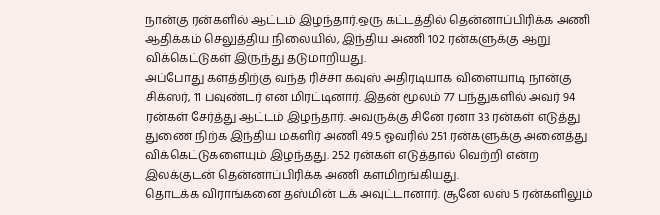நான்கு ரன்களில் ஆட்டம் இழந்தார்.ஒரு கட்டத்தில் தென்னாப்பிரிக்க அணி ஆதிக்கம் செலுத்திய நிலையில், இந்திய அணி 102 ரன்களுக்கு ஆறு விக்கெட்டுகள் இருந்து தடுமாறியது.
அப்போது களத்திற்கு வந்த ரிச்சா கவுஸ் அதிரடியாக விளையாடி நான்கு சிக்ஸர், 11 பவுண்டர் என மிரட்டினார். இதன் மூலம் 77 பந்துகளில் அவர் 94 ரன்கள் சேர்த்து ஆட்டம் இழந்தார். அவருக்கு சினே ரனா 33 ரன்கள் எடுத்து துணை நிற்க இந்திய மகளிர் அணி 49.5 ஓவரில் 251 ரன்களுக்கு அனைத்து விக்கெட்டுகளையும் இழந்தது. 252 ரன்கள் எடுத்தால் வெற்றி என்ற இலக்குடன் தென்னாப்பிரிக்க அணி களமிறங்கியது.
தொடக்க விராங்கனை தஸ்மின் டக் அவுட்டானார். சூனே லஸ் 5 ரன்களிலும்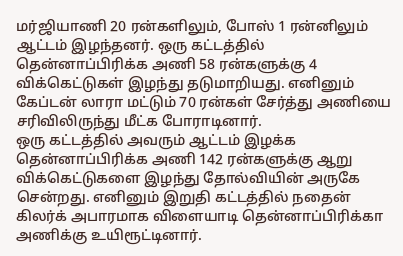மர்ஜியாணி 20 ரன்களிலும், போஸ் 1 ரன்னிலும் ஆட்டம் இழந்தனர். ஒரு கட்டத்தில் தென்னாப்பிரிக்க அணி 58 ரன்களுக்கு 4 விக்கெட்டுகள் இழந்து தடுமாறியது. எனினும் கேப்டன் லாரா மட்டும் 70 ரன்கள் சேர்த்து அணியை சரிவிலிருந்து மீட்க போராடினார்.
ஒரு கட்டத்தில் அவரும் ஆட்டம் இழக்க தென்னாப்பிரிக்க அணி 142 ரன்களுக்கு ஆறு விக்கெட்டுகளை இழந்து தோல்வியின் அருகே சென்றது. எனினும் இறுதி கட்டத்தில் நதைன் கிலர்க் அபாரமாக விளையாடி தென்னாப்பிரிக்கா அணிக்கு உயிரூட்டினார்.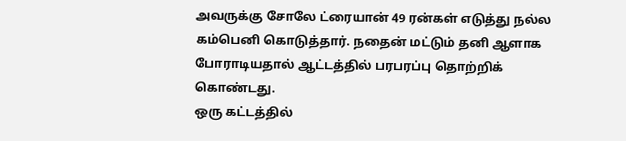அவருக்கு சோலே ட்ரையான் 49 ரன்கள் எடுத்து நல்ல கம்பெனி கொடுத்தார். நதைன் மட்டும் தனி ஆளாக போராடியதால் ஆட்டத்தில் பரபரப்பு தொற்றிக் கொண்டது.
ஒரு கட்டத்தில்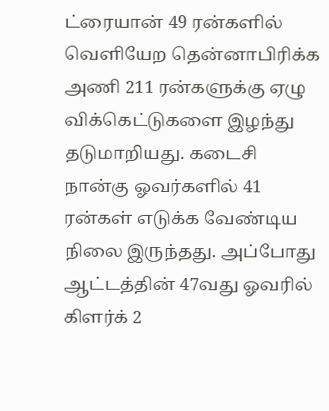ட்ரையான் 49 ரன்களில் வெளியேற தென்னாபிரிக்க அணி 211 ரன்களுக்கு ஏழு விக்கெட்டுகளை இழந்து தடுமாறியது. கடைசி நான்கு ஓவர்களில் 41 ரன்கள் எடுக்க வேண்டிய நிலை இருந்தது. அப்போது ஆட்டத்தின் 47வது ஓவரில் கிளர்க் 2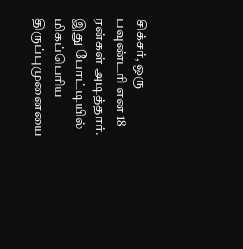சிக்சர், ஒரு பவுண்டரி என 18 ரன்கள் அடித்தார். இது போட்டியில் மிகப்பெரிய திருப்புமுனையை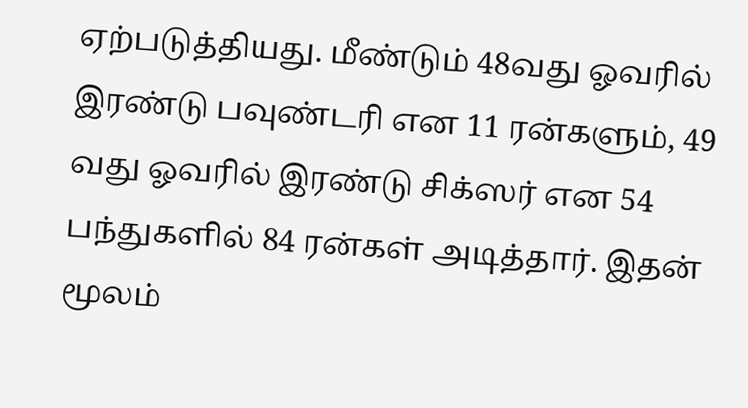ஏற்படுத்தியது. மீண்டும் 48வது ஓவரில் இரண்டு பவுண்டரி என 11 ரன்களும், 49 வது ஓவரில் இரண்டு சிக்ஸர் என 54 பந்துகளில் 84 ரன்கள் அடித்தார். இதன் மூலம்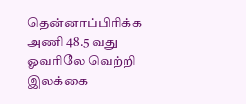தென்னாப்பிரிக்க அணி 48.5 வது ஓவரிலே வெற்றி இலக்கை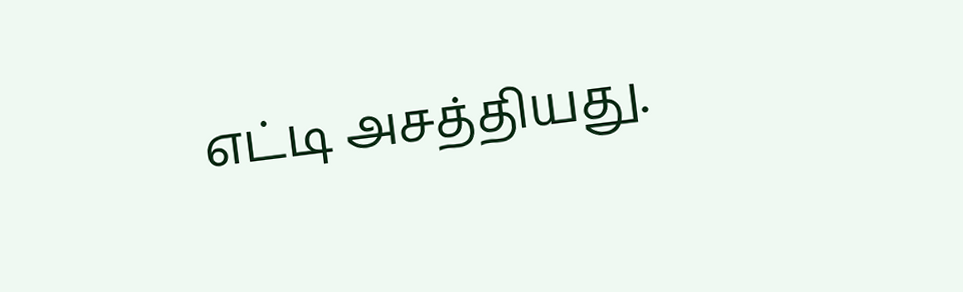எட்டி அசத்தியது.